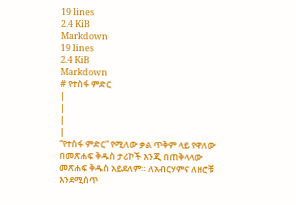19 lines
2.4 KiB
Markdown
19 lines
2.4 KiB
Markdown
# የተስፋ ምድር
|
|
|
|
“የተስፋ ምድር” የሚለው ቃል ጥቅም ላይ የዋለው በመጽሐፍ ቅዱስ ታሪኮች እንጂ በጠቅላላው መጽሐፍ ቅዱስ አይደለም። ለአብርሃምና ለዘሮቹ እንደሚሰጥ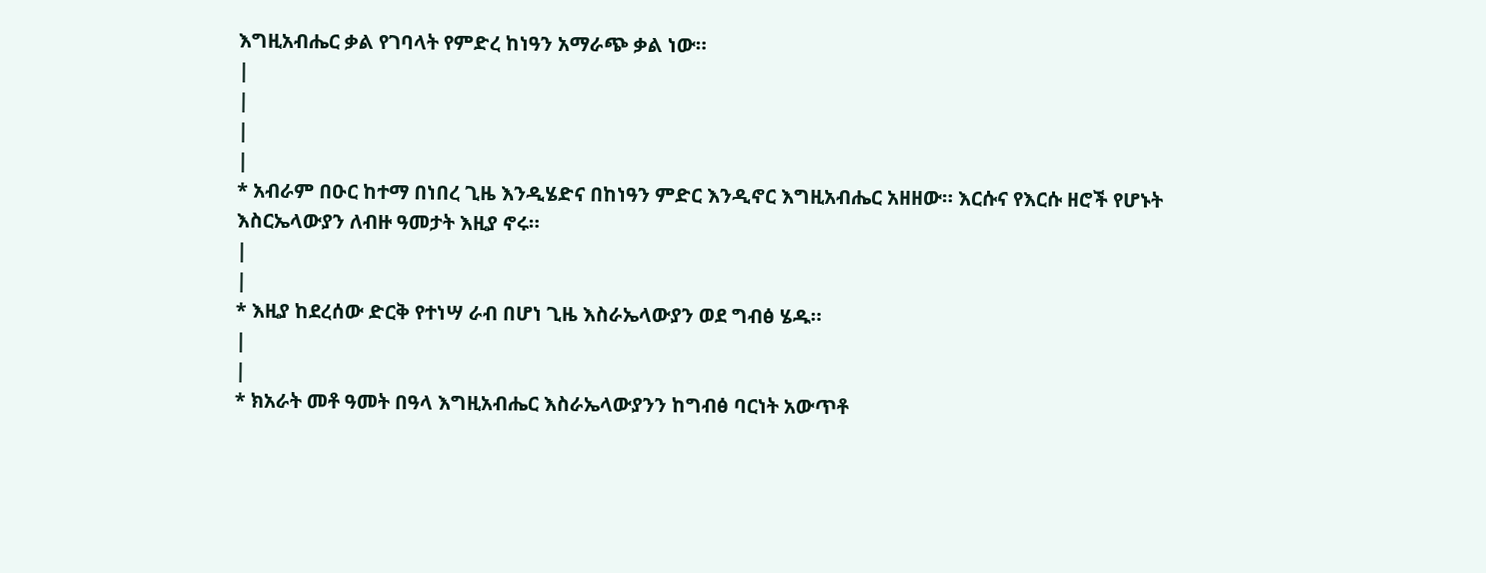እግዚአብሔር ቃል የገባላት የምድረ ከነዓን አማራጭ ቃል ነው።
|
|
|
|
* አብራም በዑር ከተማ በነበረ ጊዜ እንዲሄድና በከነዓን ምድር እንዲኖር እግዚአብሔር አዘዘው። እርሱና የእርሱ ዘሮች የሆኑት እስርኤላውያን ለብዙ ዓመታት እዚያ ኖሩ።
|
|
* እዚያ ከደረሰው ድርቅ የተነሣ ራብ በሆነ ጊዜ እስራኤላውያን ወደ ግብፅ ሄዱ።
|
|
* ክአራት መቶ ዓመት በዓላ እግዚአብሔር እስራኤላውያንን ከግብፅ ባርነት አውጥቶ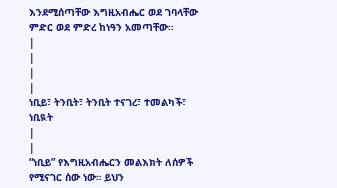እንደሚሰጣቸው እግዚአብሔር ወደ ገባላቸው ምድር ወደ ምድረ ከነዓን አመጣቸው።
|
|
|
|
ነቢይ፣ ትንቢት፣ ትንቢት ተናገረ፣ ተመልካች፣ ነቢዪት
|
|
“ነቢይ” የእግዚአብሔርን መልእክት ለሰዎች የሚናገር ሰው ነው። ይህን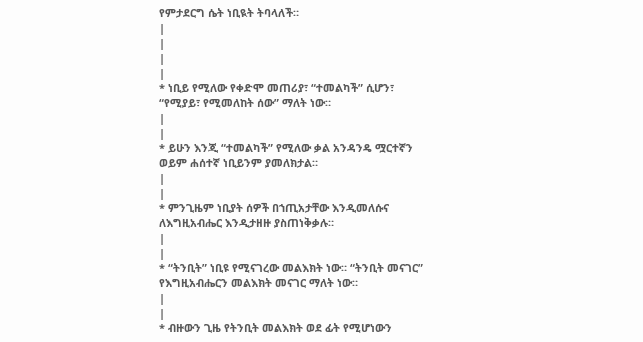የምታደርግ ሴት ነቢዪት ትባላለች።
|
|
|
|
* ነቢይ የሚለው የቀድሞ መጠሪያ፣ “ተመልካች” ሲሆን፣ “የሚያይ፣ የሚመለከት ሰው” ማለት ነው።
|
|
* ይሁን እንጂ “ተመልካች” የሚለው ቃል አንዳንዴ ሟርተኛን ወይም ሐሰተኛ ነቢይንም ያመለክታል።
|
|
* ምንጊዜም ነቢያት ሰዎች በኀጢአታቸው እንዲመለሱና ለእግዚአብሔር እንዲታዘዙ ያስጠነቅቃሉ።
|
|
* “ትንቢት” ነቢዩ የሚናገረው መልእክት ነው። “ትንቢት መናገር” የእግዚአብሔርን መልእክት መናገር ማለት ነው።
|
|
* ብዙውን ጊዜ የትንቢት መልእክት ወደ ፊት የሚሆነውን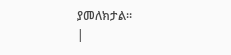ያመለክታል።
|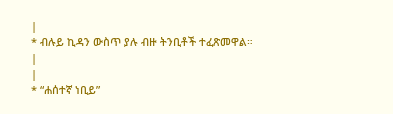|
* ብሉይ ኪዳን ውስጥ ያሉ ብዙ ትንቢቶች ተፈጽመዋል።
|
|
* “ሐሰተኛ ነቢይ”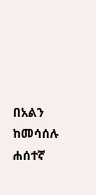በአልን ከመሳሰሉ ሐሰተኛ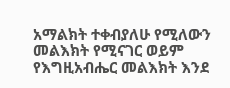አማልክት ተቀብያለሁ የሚለውን መልእክት የሚናገር ወይም የእግዚአብሔር መልእክት እንደ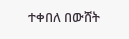ተቀበለ በውሸት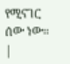የሚናገር ሰው ነው።
|